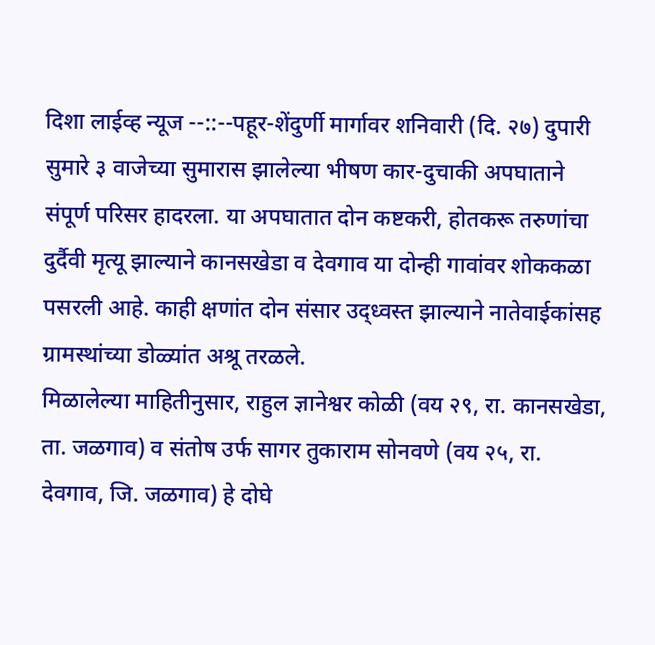दिशा लाईव्ह न्यूज --::--पहूर-शेंदुर्णी मार्गावर शनिवारी (दि. २७) दुपारी सुमारे ३ वाजेच्या सुमारास झालेल्या भीषण कार-दुचाकी अपघाताने संपूर्ण परिसर हादरला. या अपघातात दोन कष्टकरी, होतकरू तरुणांचा दुर्दैवी मृत्यू झाल्याने कानसखेडा व देवगाव या दोन्ही गावांवर शोककळा पसरली आहे. काही क्षणांत दोन संसार उद्ध्वस्त झाल्याने नातेवाईकांसह ग्रामस्थांच्या डोळ्यांत अश्रू तरळले.
मिळालेल्या माहितीनुसार, राहुल ज्ञानेश्वर कोळी (वय २९, रा. कानसखेडा, ता. जळगाव) व संतोष उर्फ सागर तुकाराम सोनवणे (वय २५, रा. देवगाव, जि. जळगाव) हे दोघे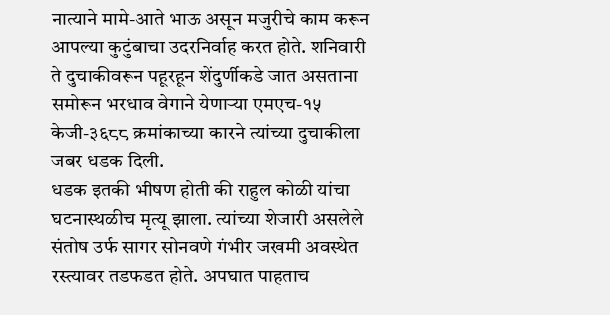नात्याने मामे-आते भाऊ असून मजुरीचे काम करून आपल्या कुटुंबाचा उदरनिर्वाह करत होते. शनिवारी ते दुचाकीवरून पहूरहून शेंदुर्णीकडे जात असताना समोरून भरधाव वेगाने येणाऱ्या एमएच-१५ केजी-३६८८ क्रमांकाच्या कारने त्यांच्या दुचाकीला जबर धडक दिली.
धडक इतकी भीषण होती की राहुल कोळी यांचा घटनास्थळीच मृत्यू झाला. त्यांच्या शेजारी असलेले संतोष उर्फ सागर सोनवणे गंभीर जखमी अवस्थेत रस्त्यावर तडफडत होते. अपघात पाहताच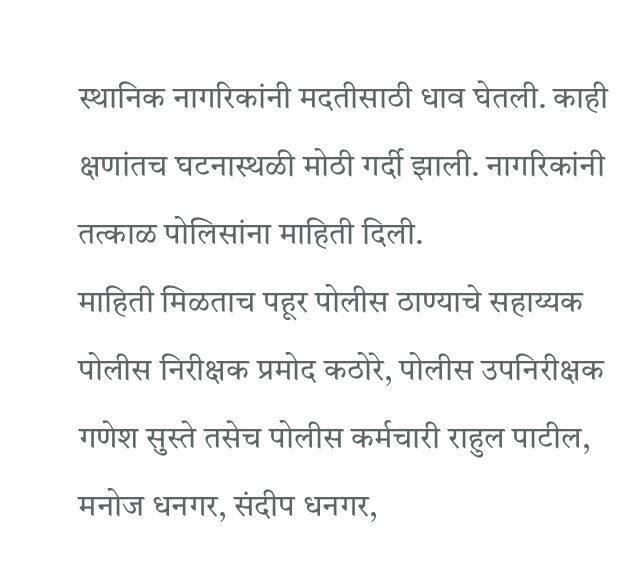स्थानिक नागरिकांनी मदतीसाठी धाव घेतली. काही क्षणांतच घटनास्थळी मोठी गर्दी झाली. नागरिकांनी तत्काळ पोलिसांना माहिती दिली.
माहिती मिळताच पहूर पोलीस ठाण्याचे सहाय्यक पोलीस निरीक्षक प्रमोद कठोरे, पोलीस उपनिरीक्षक गणेश सुस्ते तसेच पोलीस कर्मचारी राहुल पाटील, मनोज धनगर, संदीप धनगर,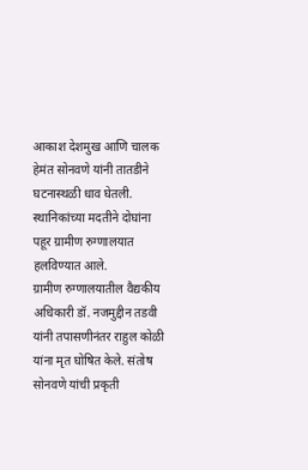आकाश देशमुख आणि चालक हेमंत सोनवणे यांनी तातडीने घटनास्थळी धाव घेतली. स्थानिकांच्या मदतीने दोघांना पहूर ग्रामीण रुग्णालयात हलविण्यात आले.
ग्रामीण रुग्णालयातील वैद्यकीय अधिकारी डॉ. नजमुद्दीन तडवी यांनी तपासणीनंतर राहुल कोळी यांना मृत घोषित केले. संतोष सोनवणे यांची प्रकृती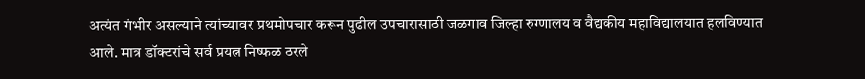अत्यंत गंभीर असल्याने त्यांच्यावर प्रथमोपचार करून पुढील उपचारासाठी जळगाव जिल्हा रुग्णालय व वैद्यकीय महाविद्यालयात हलविण्यात आले. मात्र डॉक्टरांचे सर्व प्रयत्न निष्फळ ठरले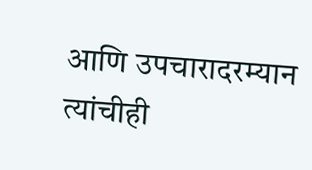आणि उपचारादरम्यान त्यांचीही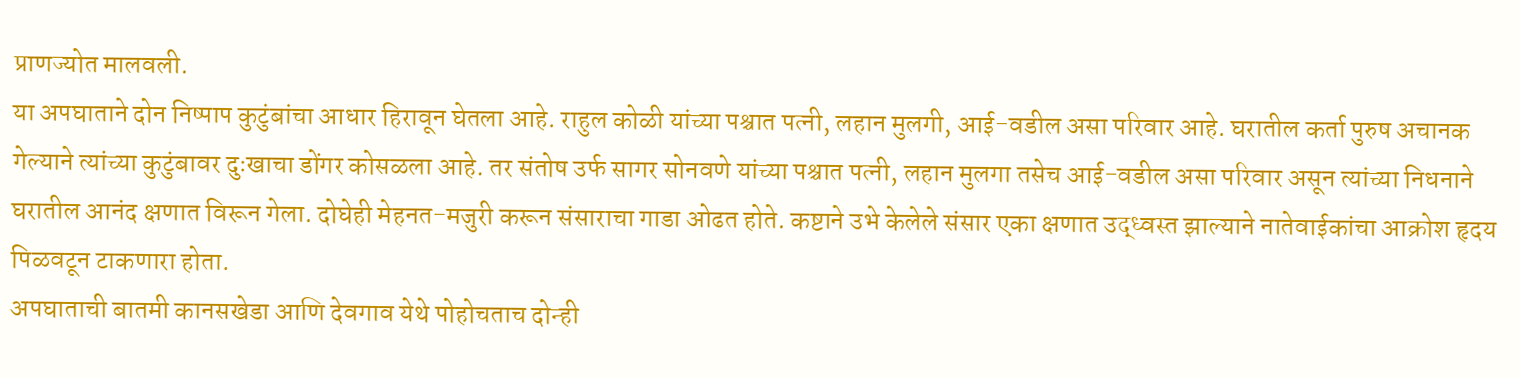प्राणज्योत मालवली.
या अपघाताने दोन निष्पाप कुटुंबांचा आधार हिरावून घेतला आहे. राहुल कोळी यांच्या पश्चात पत्नी, लहान मुलगी, आई-वडील असा परिवार आहे. घरातील कर्ता पुरुष अचानक गेल्याने त्यांच्या कुटुंबावर दुःखाचा डोंगर कोसळला आहे. तर संतोष उर्फ सागर सोनवणे यांच्या पश्चात पत्नी, लहान मुलगा तसेच आई-वडील असा परिवार असून त्यांच्या निधनाने घरातील आनंद क्षणात विरून गेला. दोघेही मेहनत-मजुरी करून संसाराचा गाडा ओढत होते. कष्टाने उभे केलेले संसार एका क्षणात उद्ध्वस्त झाल्याने नातेवाईकांचा आक्रोश हृदय पिळवटून टाकणारा होता.
अपघाताची बातमी कानसखेडा आणि देवगाव येथे पोहोचताच दोन्ही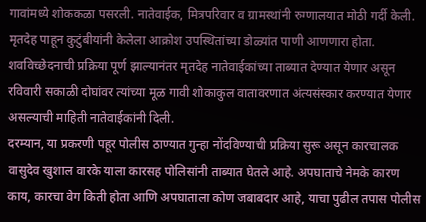गावांमध्ये शोककळा पसरली. नातेवाईक, मित्रपरिवार व ग्रामस्थांनी रुग्णालयात मोठी गर्दी केली. मृतदेह पाहून कुटुंबीयांनी केलेला आक्रोश उपस्थितांच्या डोळ्यांत पाणी आणणारा होता.
शवविच्छेदनाची प्रक्रिया पूर्ण झाल्यानंतर मृतदेह नातेवाईकांच्या ताब्यात देण्यात येणार असून रविवारी सकाळी दोघांवर त्यांच्या मूळ गावी शोकाकुल वातावरणात अंत्यसंस्कार करण्यात येणार असल्याची माहिती नातेवाईकांनी दिली.
दरम्यान, या प्रकरणी पहूर पोलीस ठाण्यात गुन्हा नोंदविण्याची प्रक्रिया सुरू असून कारचालक वासुदेव खुशाल वारके याला कारसह पोलिसांनी ताब्यात घेतले आहे. अपघाताचे नेमके कारण काय, कारचा वेग किती होता आणि अपघाताला कोण जबाबदार आहे, याचा पुढील तपास पोलीस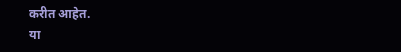करीत आहेत.
या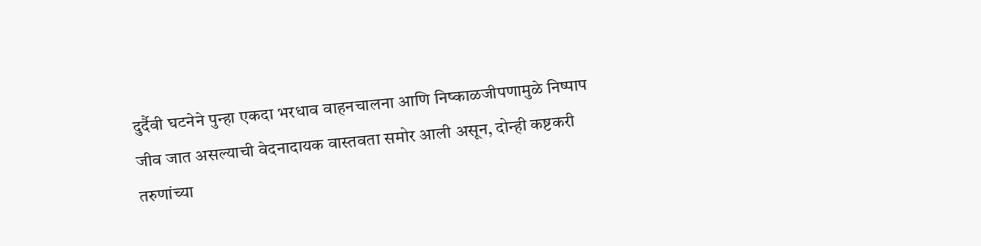दुर्दैवी घटनेने पुन्हा एकदा भरधाव वाहनचालना आणि निष्काळजीपणामुळे निष्पाप जीव जात असल्याची वेदनादायक वास्तवता समोर आली असून, दोन्ही कष्टकरी तरुणांच्या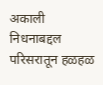अकाली निधनाबद्दल परिसरातून हळहळ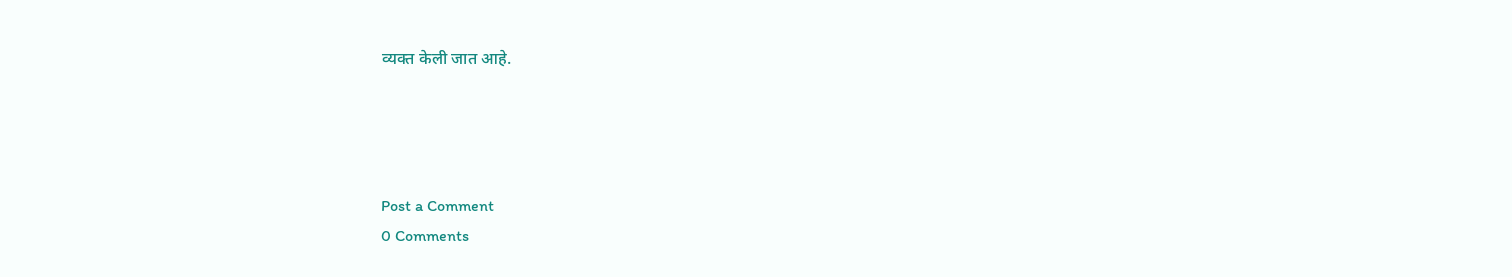व्यक्त केली जात आहे.




Post a Comment
0 Comments